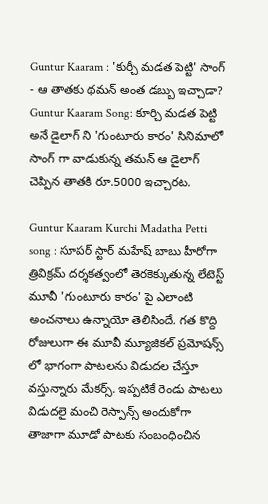Guntur Kaaram : 'కుర్చీ మడత పెట్టి' సాంగ్ - ఆ తాతకు థమన్ అంత డబ్బు ఇచ్చాడా?
Guntur Kaaram Song: కూర్చి మడత పెట్టి అనే డైలాగ్ ని 'గుంటూరు కారం' సినిమాలో సాంగ్ గా వాడుకున్న తమన్ ఆ డైలాగ్ చెప్పిన తాతకి రూ.5000 ఇచ్చారట.

Guntur Kaaram Kurchi Madatha Petti song : సూపర్ స్టార్ మహేష్ బాబు హీరోగా త్రివిక్రమ్ దర్శకత్వంలో తెరకెక్కుతున్న లేటెస్ట్ మూవీ 'గుంటూరు కారం' పై ఎలాంటి అంచనాలు ఉన్నాయో తెలిసిందే. గత కొద్ది రోజులుగా ఈ మూవీ మ్యూజికల్ ప్రమోషన్స్ లో భాగంగా పాటలను విడుదల చేస్తూ వస్తున్నారు మేకర్స్. ఇప్పటికే రెండు పాటలు విడుదలై మంచి రెస్పాన్స్ అందుకోగా తాజాగా మూడో పాటకు సంబంధించిన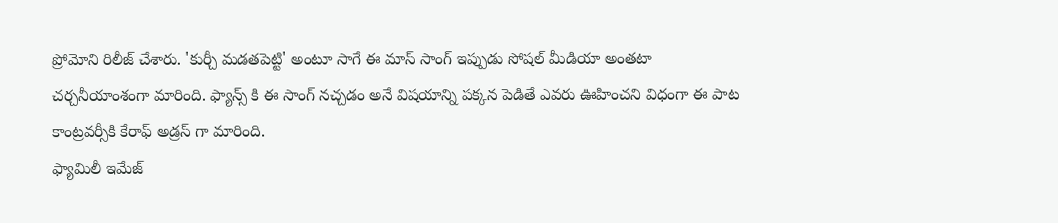ప్రోమోని రిలీజ్ చేశారు. 'కుర్చీ మడతపెట్టి' అంటూ సాగే ఈ మాస్ సాంగ్ ఇప్పుడు సోషల్ మీడియా అంతటా చర్చనీయాంశంగా మారింది. ఫ్యాన్స్ కి ఈ సాంగ్ నచ్చడం అనే విషయాన్ని పక్కన పెడితే ఎవరు ఊహించని విధంగా ఈ పాట కాంట్రవర్సీకి కేరాఫ్ అడ్రస్ గా మారింది.
ఫ్యామిలీ ఇమేజ్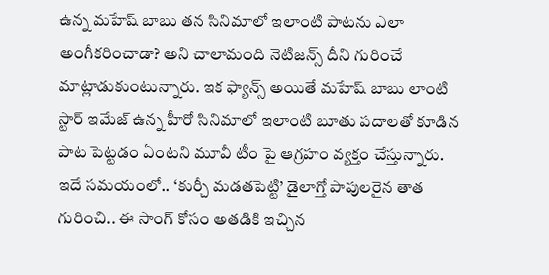ఉన్న మహేష్ బాబు తన సినిమాలో ఇలాంటి పాటను ఎలా అంగీకరించాడా? అని చాలామంది నెటిజన్స్ దీని గురించే మాట్లాడుకుంటున్నారు. ఇక ఫ్యాన్స్ అయితే మహేష్ బాబు లాంటి స్టార్ ఇమేజ్ ఉన్న హీరో సినిమాలో ఇలాంటి బూతు పదాలతో కూడిన పాట పెట్టడం ఏంటని మూవీ టీం పై ఆగ్రహం వ్యక్తం చేస్తున్నారు. ఇదే సమయంలో.. ‘కుర్చీ మడతపెట్టి’ డైలాగ్తో పాపులరైన తాత గురించి.. ఈ సాంగ్ కోసం అతడికి ఇచ్చిన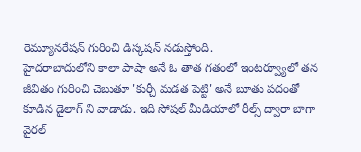రెమ్యూనరేషన్ గురించి డిస్కషన్ నడుస్తోంది.
హైదరాబాదులోని కాలా పాషా అనే ఓ తాత గతంలో ఇంటర్వ్యూలో తన జీవితం గురించి చెబుతూ 'కుర్చీ మడత పెట్టి' అనే బూతు పదంతో కూడిన డైలాగ్ ని వాడాడు. ఇది సోషల్ మీడియాలో రీల్స్ ద్వారా బాగా వైరల్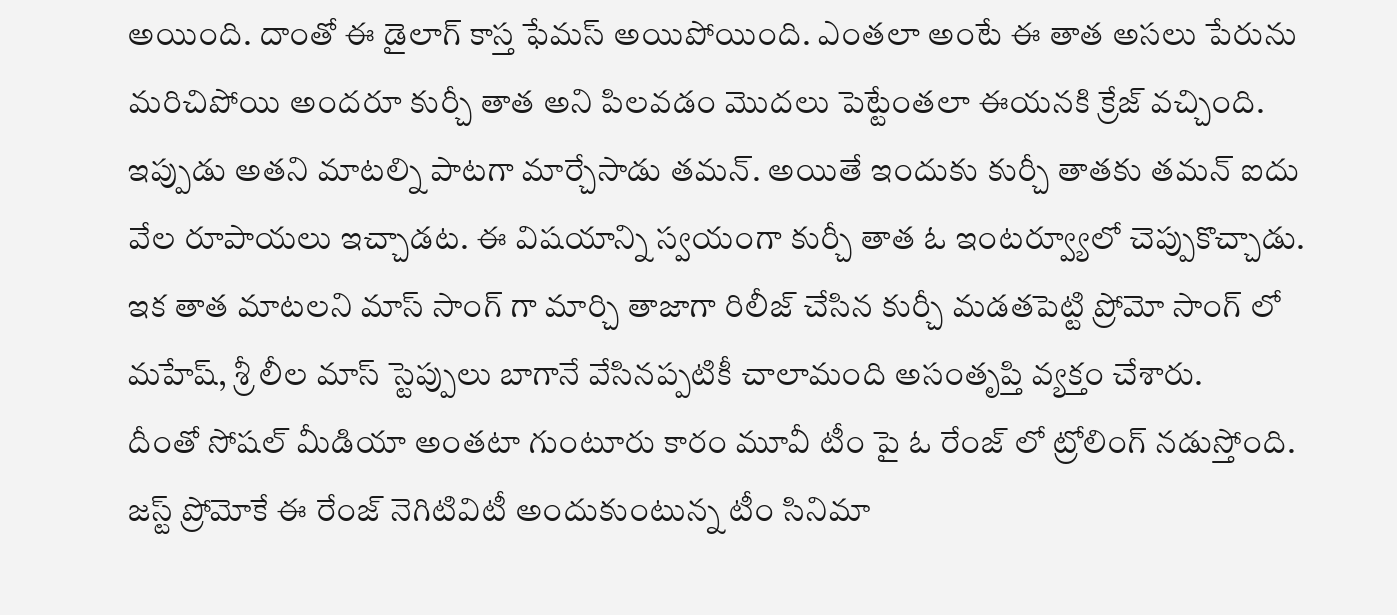అయింది. దాంతో ఈ డైలాగ్ కాస్త ఫేమస్ అయిపోయింది. ఎంతలా అంటే ఈ తాత అసలు పేరును మరిచిపోయి అందరూ కుర్చీ తాత అని పిలవడం మొదలు పెట్టేంతలా ఈయనకి క్రేజ్ వచ్చింది. ఇప్పుడు అతని మాటల్ని పాటగా మార్చేసాడు తమన్. అయితే ఇందుకు కుర్చీ తాతకు తమన్ ఐదు వేల రూపాయలు ఇచ్చాడట. ఈ విషయాన్ని స్వయంగా కుర్చీ తాత ఓ ఇంటర్వ్యూలో చెప్పుకొచ్చాడు. ఇక తాత మాటలని మాస్ సాంగ్ గా మార్చి తాజాగా రిలీజ్ చేసిన కుర్చీ మడతపెట్టి ప్రోమో సాంగ్ లో మహేష్, శ్రీ లీల మాస్ స్టెప్పులు బాగానే వేసినప్పటికీ చాలామంది అసంతృప్తి వ్యక్తం చేశారు.
దీంతో సోషల్ మీడియా అంతటా గుంటూరు కారం మూవీ టీం పై ఓ రేంజ్ లో ట్రోలింగ్ నడుస్తోంది. జస్ట్ ప్రోమోకే ఈ రేంజ్ నెగిటివిటీ అందుకుంటున్న టీం సినిమా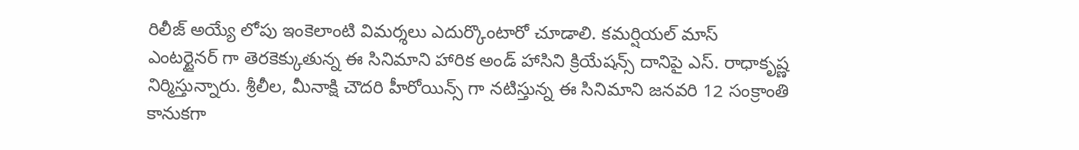రిలీజ్ అయ్యే లోపు ఇంకెలాంటి విమర్శలు ఎదుర్కొంటారో చూడాలి. కమర్షియల్ మాస్ ఎంటర్టైనర్ గా తెరకెక్కుతున్న ఈ సినిమాని హారిక అండ్ హాసిని క్రియేషన్స్ దానిపై ఎస్. రాధాకృష్ణ నిర్మిస్తున్నారు. శ్రీలీల, మీనాక్షి చౌదరి హీరోయిన్స్ గా నటిస్తున్న ఈ సినిమాని జనవరి 12 సంక్రాంతి కానుకగా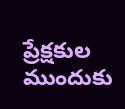ప్రేక్షకుల ముందుకు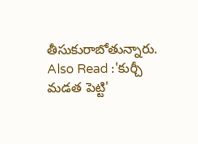తీసుకురాబోతున్నారు.
Also Read :'కుర్చీ మడత పెట్టి'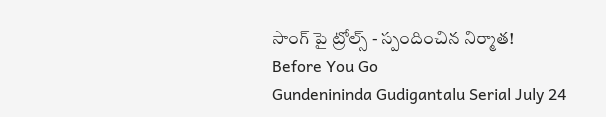సాంగ్ పై ట్రోల్స్ - స్పందించిన నిర్మాత!
Before You Go
Gundenininda Gudigantalu Serial July 24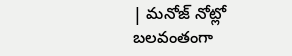| మనోజ్ నోట్లో బలవంతంగా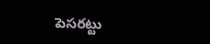పెసరట్టు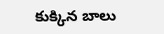కుక్కిన బాలు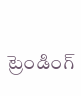ట్రెండింగ్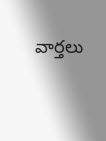వార్తలు